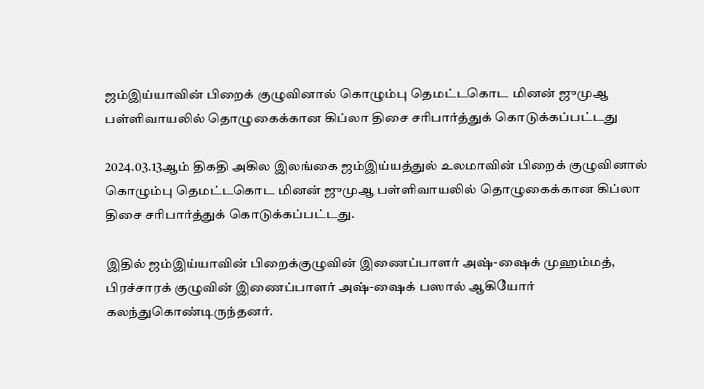ஜம்இய்யாவின் பிறைக் குழுவினால் கொழும்பு தெமட்டகொட மினன் ஜுமுஆ பள்ளிவாயலில் தொழுகைக்கான கிப்லா திசை சரிபார்த்துக் கொடுக்கப்பட்டது

2024.03.13ஆம் திகதி அகில இலங்கை ஜம்இய்யத்துல் உலமாவின் பிறைக் குழுவினால் கொழும்பு தெமட்டகொட மினன் ஜுமுஆ பள்ளிவாயலில் தொழுகைக்கான கிப்லா திசை சரிபார்த்துக் கொடுக்கப்பட்டது.

இதில் ஜம்இய்யாவின் பிறைக்குழுவின் இணைப்பாளர் அஷ்-ஷைக் முஹம்மத், பிரச்சாரக் குழுவின் இணைப்பாளர் அஷ்-ஷைக் பஸால் ஆகியோர் கலந்துகொண்டிருந்தனர்.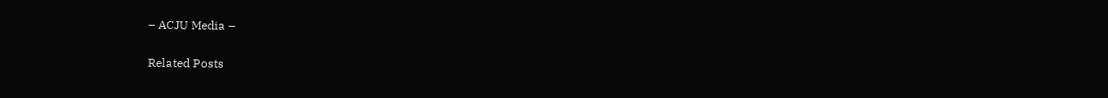– ACJU Media –

Related Posts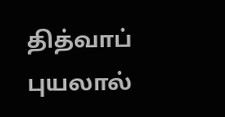தித்வாப் புயலால்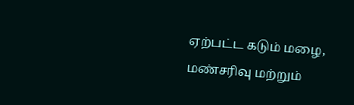ஏற்பட்ட கடும் மழை, மண்சரிவு மற்றும்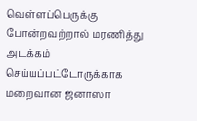வெள்ளப்பெருக்கு போன்றவற்றால் மரணித்து அடக்கம் செய்யப்பட்டோருக்காக மறைவான ஜனாஸா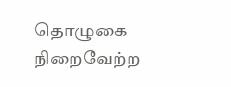தொழுகை நிறைவேற்ற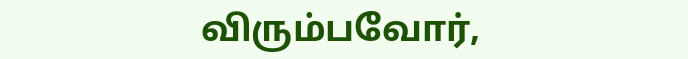விரும்பவோர்,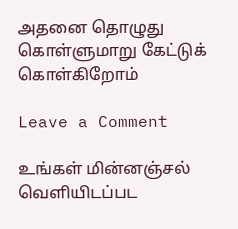அதனை தொழுது கொள்ளுமாறு கேட்டுக் கொள்கிறோம்

Leave a Comment

உங்கள் மின்னஞ்சல் வௌியிடப்பட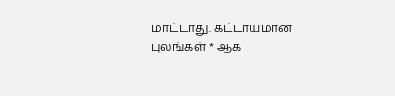மாட்டாது. கட்டாயமான புலங்கள் * ஆக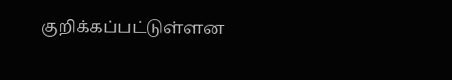குறிக்கப்பட்டுள்ளன